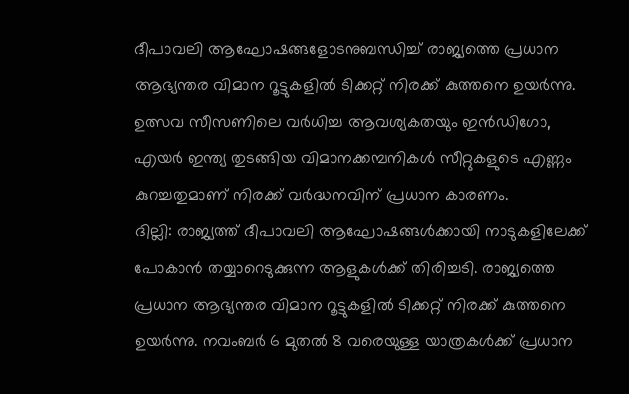ദീപാവലി ആഘോഷങ്ങളോടനുബന്ധിച്ച് രാജ്യത്തെ പ്രധാന ആഭ്യന്തര വിമാന റൂട്ടുകളിൽ ടിക്കറ്റ് നിരക്ക് കുത്തനെ ഉയർന്നു. ഉത്സവ സീസണിലെ വർധിച്ച ആവശ്യകതയും ഇൻഡിഗോ, എയർ ഇന്ത്യ തുടങ്ങിയ വിമാനക്കമ്പനികൾ സീറ്റുകളുടെ എണ്ണം കുറച്ചതുമാണ് നിരക്ക് വർദ്ധനവിന് പ്രധാന കാരണം.
ദില്ലി: രാജ്യത്ത് ദീപാവലി ആഘോഷങ്ങൾക്കായി നാടുകളിലേക്ക് പോകാൻ തയ്യാറെടുക്കുന്ന ആളുകൾക്ക് തിരിച്ചടി. രാജ്യത്തെ പ്രധാന ആഭ്യന്തര വിമാന റൂട്ടുകളിൽ ടിക്കറ്റ് നിരക്ക് കുത്തനെ ഉയർന്നു. നവംബർ 6 മുതൽ 8 വരെയുള്ള യാത്രകൾക്ക് പ്രധാന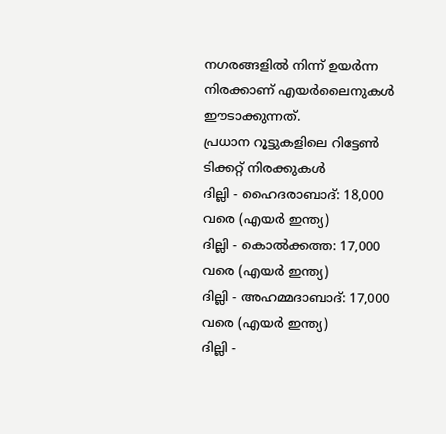നഗരങ്ങളിൽ നിന്ന് ഉയർന്ന നിരക്കാണ് എയർലൈനുകൾ ഈടാക്കുന്നത്.
പ്രധാന റൂട്ടുകളിലെ റിട്ടേൺ ടിക്കറ്റ് നിരക്കുകൾ
ദില്ലി - ഹൈദരാബാദ്: 18,000 വരെ (എയർ ഇന്ത്യ)
ദില്ലി - കൊൽക്കത്ത: 17,000 വരെ (എയർ ഇന്ത്യ)
ദില്ലി - അഹമ്മദാബാദ്: 17,000 വരെ (എയർ ഇന്ത്യ)
ദില്ലി -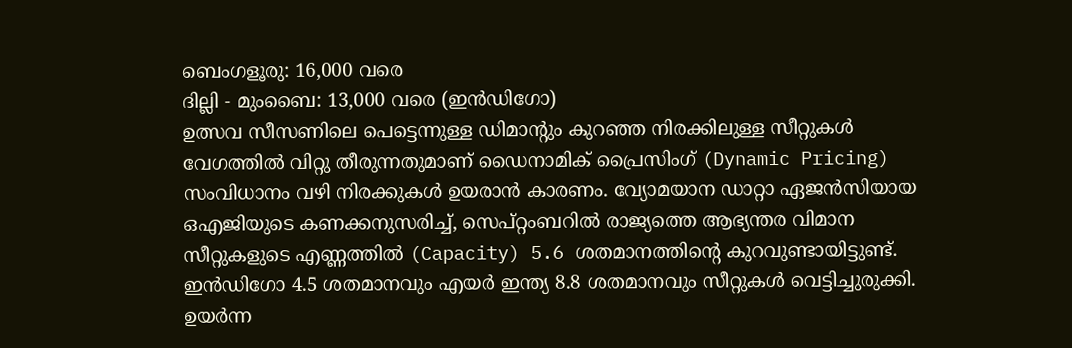ബെംഗളൂരു: 16,000 വരെ
ദില്ലി - മുംബൈ: 13,000 വരെ (ഇൻഡിഗോ)
ഉത്സവ സീസണിലെ പെട്ടെന്നുള്ള ഡിമാന്റും കുറഞ്ഞ നിരക്കിലുള്ള സീറ്റുകൾ വേഗത്തിൽ വിറ്റു തീരുന്നതുമാണ് ഡൈനാമിക് പ്രൈസിംഗ് (Dynamic Pricing) സംവിധാനം വഴി നിരക്കുകൾ ഉയരാൻ കാരണം. വ്യോമയാന ഡാറ്റാ ഏജൻസിയായ ഒഎജിയുടെ കണക്കനുസരിച്ച്, സെപ്റ്റംബറിൽ രാജ്യത്തെ ആഭ്യന്തര വിമാന സീറ്റുകളുടെ എണ്ണത്തിൽ (Capacity) 5.6 ശതമാനത്തിന്റെ കുറവുണ്ടായിട്ടുണ്ട്. ഇൻഡിഗോ 4.5 ശതമാനവും എയർ ഇന്ത്യ 8.8 ശതമാനവും സീറ്റുകൾ വെട്ടിച്ചുരുക്കി. ഉയർന്ന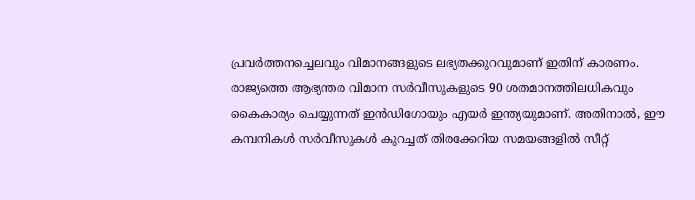പ്രവർത്തനച്ചെലവും വിമാനങ്ങളുടെ ലഭ്യതക്കുറവുമാണ് ഇതിന് കാരണം.
രാജ്യത്തെ ആഭ്യന്തര വിമാന സർവീസുകളുടെ 90 ശതമാനത്തിലധികവും കൈകാര്യം ചെയ്യുന്നത് ഇൻഡിഗോയും എയർ ഇന്ത്യയുമാണ്. അതിനാൽ, ഈ കമ്പനികൾ സർവീസുകൾ കുറച്ചത് തിരക്കേറിയ സമയങ്ങളിൽ സീറ്റ്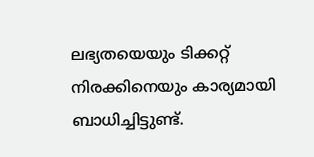ലഭ്യതയെയും ടിക്കറ്റ് നിരക്കിനെയും കാര്യമായി ബാധിച്ചിട്ടുണ്ട്.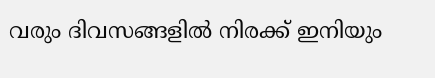വരും ദിവസങ്ങളിൽ നിരക്ക് ഇനിയും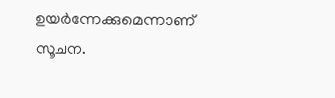ഉയർന്നേക്കുമെന്നാണ് സൂചന.